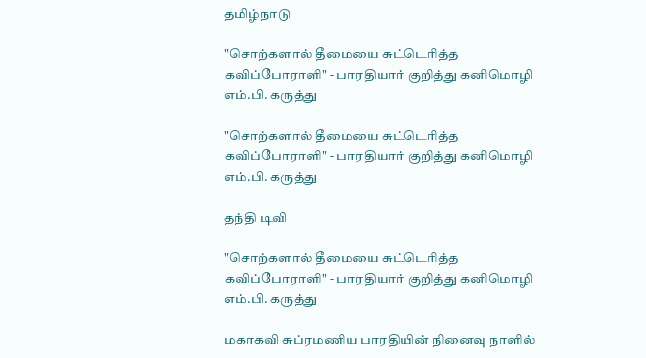தமிழ்நாடு

"சொற்களால் தீமையை சுட்டெரித்த கவிப்போராளி" - பாரதியார் குறித்து கனிமொழி எம்.பி. கருத்து

"சொற்களால் தீமையை சுட்டெரித்த கவிப்போராளி" - பாரதியார் குறித்து கனிமொழி எம்.பி. கருத்து

தந்தி டிவி

"சொற்களால் தீமையை சுட்டெரித்த கவிப்போராளி" - பாரதியார் குறித்து கனிமொழி எம்.பி. கருத்து

மகாகவி சுப்ரமணிய பாரதியின் நினைவு நாளில்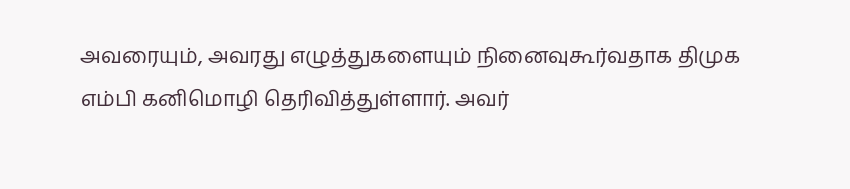அவரையும், அவரது எழுத்துகளையும் நினைவுகூர்வதாக திமுக எம்பி கனிமொழி தெரிவித்துள்ளார். அவர்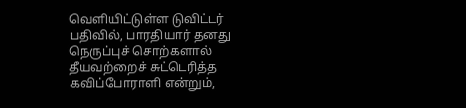வெளியிட்டுள்ள டுவிட்டர் பதிவில், பாரதியார் தனது நெருப்புச் சொற்களால் தீயவற்றைச் சுட்டெரித்த கவிப்போராளி என்றும்,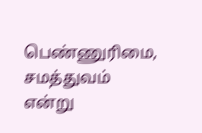பெண்ணுரிமை, சமத்துவம் என்று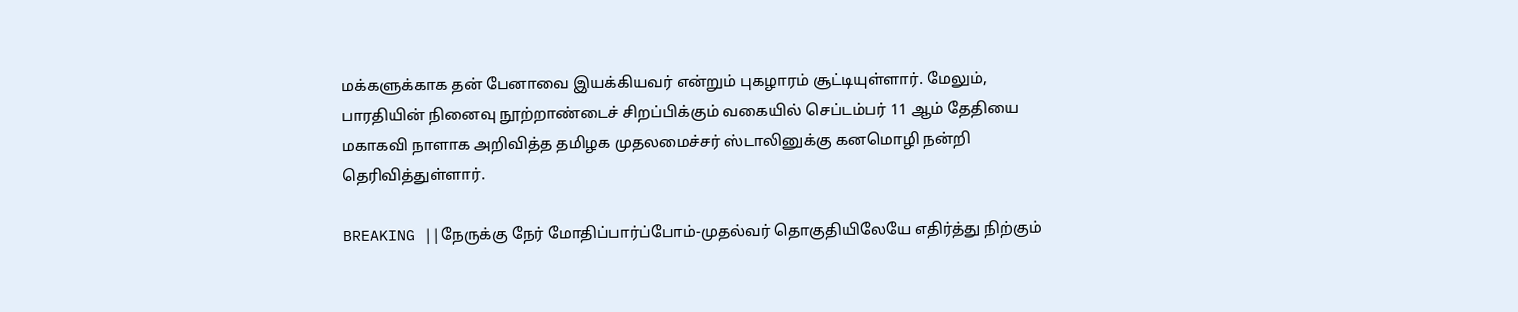மக்களுக்காக தன் பேனாவை இயக்கியவர் என்றும் புகழாரம் சூட்டியுள்ளார். மேலும், பாரதியின் நினைவு நூற்றாண்டைச் சிறப்பிக்கும் வகையில் செப்டம்பர் 11 ஆம் தேதியை மகாகவி நாளாக அறிவித்த தமிழக முதலமைச்சர் ஸ்டாலினுக்கு கனமொழி நன்றி தெரிவித்துள்ளார்.

BREAKING ||நேருக்கு நேர் மோதிப்பார்ப்போம்-முதல்வர் தொகுதியிலேயே எதிர்த்து நிற்கும்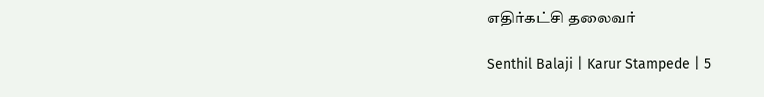எதிர்கட்சி தலைவர்

Senthil Balaji | Karur Stampede | 5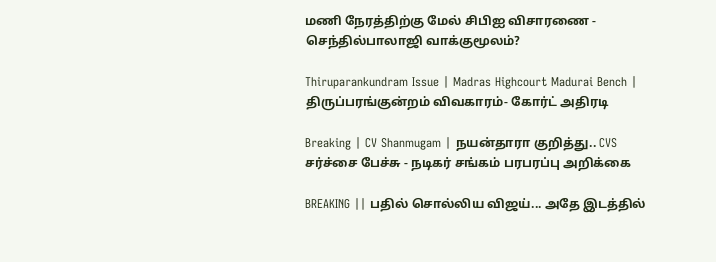மணி நேரத்திற்கு மேல் சிபிஐ விசாரணை - செந்தில்பாலாஜி வாக்குமூலம்?

Thiruparankundram Issue | Madras Highcourt Madurai Bench | திருப்பரங்குன்றம் விவகாரம்- கோர்ட் அதிரடி

Breaking | CV Shanmugam | நயன்தாரா குறித்து.. CVS சர்ச்சை பேச்சு - நடிகர் சங்கம் பரபரப்பு அறிக்கை

BREAKING || பதில் சொல்லிய விஜய்... அதே இடத்தில்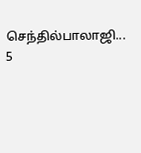செந்தில்பாலாஜி... 5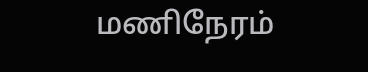மணிநேரம்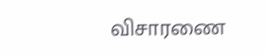விசாரணை